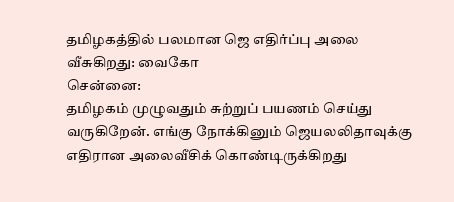தமிழகத்தில் பலமான ஜெ எதிர்ப்பு அலை வீசுகிறது: வைகோ
சென்னை:
தமிழகம் முழுவதும் சுற்றுப் பயணம் செய்து வருகிறேன். எங்கு நோக்கினும் ஜெயலலிதாவுக்கு எதிரான அலைவீசிக் கொண்டிருக்கிறது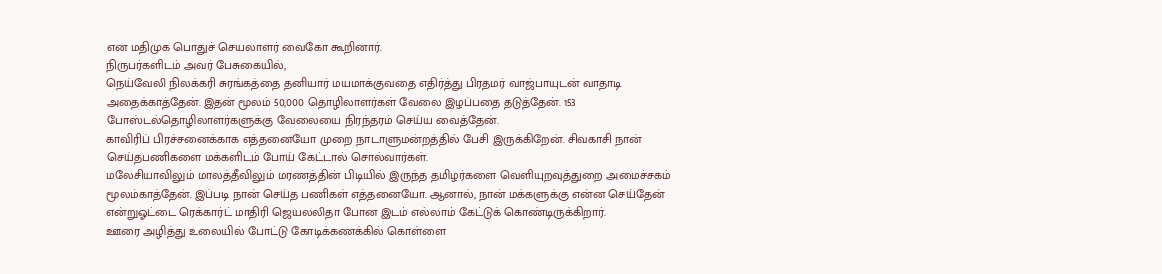என மதிமுக பொதுச் செயலாளர் வைகோ கூறினார்.
நிருபர்களிடம் அவர் பேசுகையில்,
நெய்வேலி நிலக்கரி சுரங்கத்தை தனியார் மயமாக்குவதை எதிர்த்து பிரதமர் வாஜ்பாயுடன் வாதாடி அதைக்காத்தேன். இதன் மூலம் 50,000 தொழிலாளர்கள் வேலை இழப்பதை தடுத்தேன். 153 போஸ்டல்தொழிலாளர்களுக்கு வேலையை நிரந்தரம் செய்ய வைத்தேன்.
காவிரிப் பிரச்சனைக்காக எத்தனையோ முறை நாடாளுமன்றத்தில் பேசி இருக்கிறேன். சிவகாசி நான் செய்தபணிகளை மக்களிடம் போய் கேட்டால் சொல்வார்கள்.
மலேசியாவிலும் மாலத்தீவிலும் மரணத்தின் பிடியில் இருந்த தமிழர்களை வெளியுறவுத்துறை அமைச்சகம் மூலம்காத்தேன். இப்படி நான் செய்த பணிகள் எத்தனையோ. ஆனால், நான் மக்களுக்கு என்ன செய்தேன் என்றுஓட்டை ரெக்கார்ட் மாதிரி ஜெயலலிதா போன இடம் எல்லாம் கேட்டுக் கொண்டிருக்கிறார்.
ஊரை அழித்து உலையில் போட்டு கோடிக்கணக்கில் கொள்ளை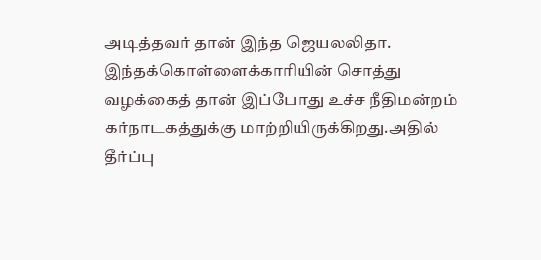அடித்தவர் தான் இந்த ஜெயலலிதா. இந்தக்கொள்ளைக்காரியின் சொத்து வழக்கைத் தான் இப்போது உச்ச நீதிமன்றம் கர்நாடகத்துக்கு மாற்றியிருக்கிறது.அதில் தீர்ப்பு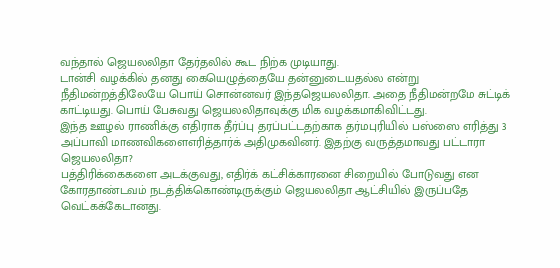வந்தால் ஜெயலலிதா தேர்தலில் கூட நிற்க முடியாது.
டான்சி வழக்கில் தனது கையெழுத்தையே தன்னுடையதல்ல என்று நீதிமன்றத்திலேயே பொய் சொன்னவர் இந்தஜெயலலிதா. அதை நீதிமன்றமே சுட்டிக் காட்டியது. பொய் பேசுவது ஜெயலலிதாவுக்கு மிக வழக்கமாகிவிட்டது.
இந்த ஊழல் ராணிக்கு எதிராக தீர்ப்பு தரப்பட்டதற்காக தர்மபுரியில் பஸ்ஸை எரித்து 3 அப்பாவி மாணவிகளைஎரித்தார்க் அதிமுகவினர். இதற்கு வருத்தமாவது பட்டாரா ஜெயலலிதா?
பத்திரிக்கைகளை அடக்குவது, எதிர்க் கட்சிக்காரனை சிறையில் போடுவது என கோரதாண்டவம் நடத்திக்கொண்டிருக்கும் ஜெயலலிதா ஆட்சியில் இருப்பதே வெட்கக்கேடானது.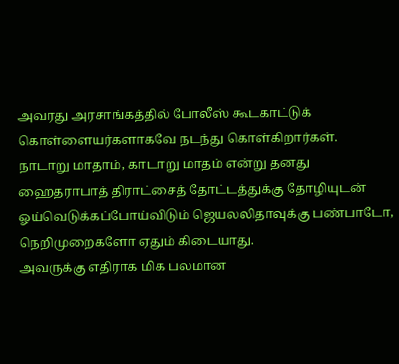அவரது அரசாங்கத்தில் போலீஸ் கூடகாட்டுக் கொள்ளையர்களாகவே நடந்து கொள்கிறார்கள்.
நாடாறு மாதாம், காடாறு மாதம் என்று தனது ஹைதராபாத் திராட்சைத் தோட்டத்துக்கு தோழியுடன் ஓய்வெடுக்கப்போய்விடும் ஜெயலலிதாவுக்கு பண்பாடோ, நெறிமுறைகளோ ஏதும் கிடையாது.
அவருக்கு எதிராக மிக பலமான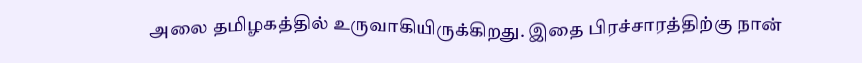அலை தமிழகத்தில் உருவாகியிருக்கிறது. இதை பிரச்சாரத்திற்கு நான்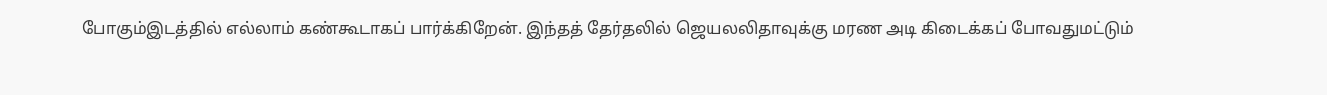போகும்இடத்தில் எல்லாம் கண்கூடாகப் பார்க்கிறேன். இந்தத் தேர்தலில் ஜெயலலிதாவுக்கு மரண அடி கிடைக்கப் போவதுமட்டும்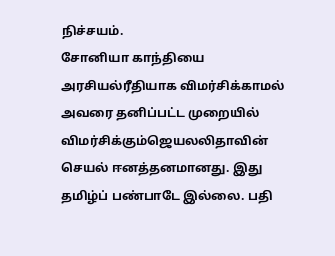நிச்சயம்.
சோனியா காந்தியை அரசியல்ரீதியாக விமர்சிக்காமல் அவரை தனிப்பட்ட முறையில் விமர்சிக்கும்ஜெயலலிதாவின் செயல் ஈனத்தனமானது. இது தமிழ்ப் பண்பாடே இல்லை. பதி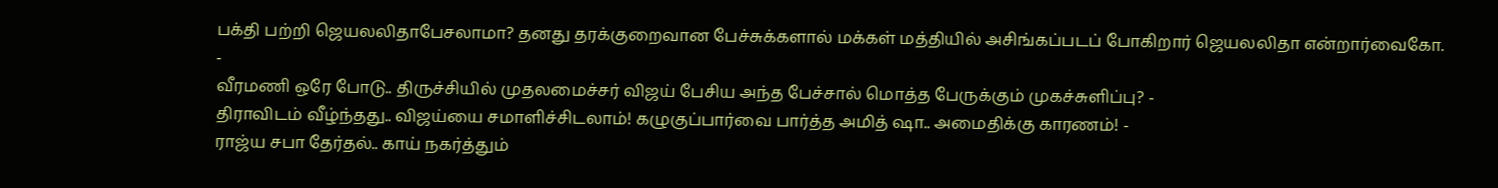பக்தி பற்றி ஜெயலலிதாபேசலாமா? தனது தரக்குறைவான பேச்சுக்களால் மக்கள் மத்தியில் அசிங்கப்படப் போகிறார் ஜெயலலிதா என்றார்வைகோ.
-
வீரமணி ஒரே போடு.. திருச்சியில் முதலமைச்சர் விஜய் பேசிய அந்த பேச்சால் மொத்த பேருக்கும் முகச்சுளிப்பு? -
திராவிடம் வீழ்ந்தது.. விஜய்யை சமாளிச்சிடலாம்! கழுகுப்பார்வை பார்த்த அமித் ஷா.. அமைதிக்கு காரணம்! -
ராஜ்ய சபா தேர்தல்.. காய் நகர்த்தும்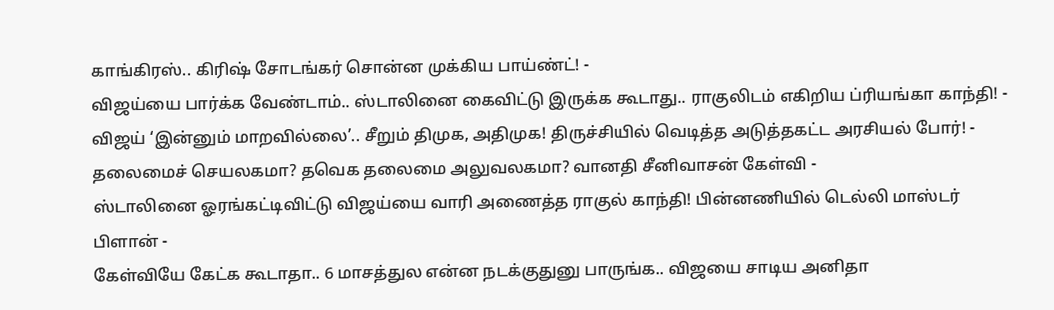காங்கிரஸ்.. கிரிஷ் சோடங்கர் சொன்ன முக்கிய பாய்ண்ட்! -
விஜய்யை பார்க்க வேண்டாம்.. ஸ்டாலினை கைவிட்டு இருக்க கூடாது.. ராகுலிடம் எகிறிய ப்ரியங்கா காந்தி! -
விஜய் ‘இன்னும் மாறவில்லை’.. சீறும் திமுக, அதிமுக! திருச்சியில் வெடித்த அடுத்தகட்ட அரசியல் போர்! -
தலைமைச் செயலகமா? தவெக தலைமை அலுவலகமா? வானதி சீனிவாசன் கேள்வி -
ஸ்டாலினை ஓரங்கட்டிவிட்டு விஜய்யை வாரி அணைத்த ராகுல் காந்தி! பின்னணியில் டெல்லி மாஸ்டர் பிளான் -
கேள்வியே கேட்க கூடாதா.. 6 மாசத்துல என்ன நடக்குதுனு பாருங்க.. விஜயை சாடிய அனிதா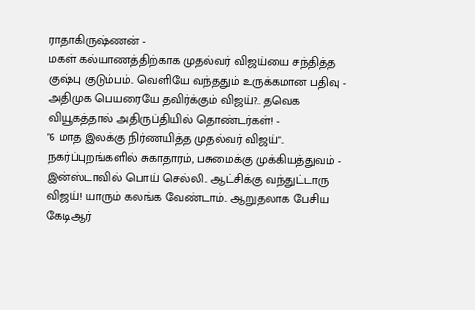ராதாகிருஷ்ணன் -
மகள் கல்யாணத்திற்காக முதல்வர் விஜய்யை சந்தித்த குஷ்பு குடும்பம்.. வெளியே வந்ததும் உருக்கமான பதிவு -
அதிமுக பெயரையே தவிர்க்கும் விஜய்?.. தவெக வியூகத்தால் அதிருப்தியில் தொண்டர்கள்! -
"6 மாத இலக்கு நிர்ணயித்த முதல்வர் விஜய்".. நகர்ப்புறங்களில் சுகாதாரம், பசுமைக்கு முக்கியத்துவம் -
இன்ஸ்டாவில் பொய் செல்லி.. ஆட்சிக்கு வந்துட்டாரு விஜய்! யாரும் கலங்க வேண்டாம்.. ஆறுதலாக பேசிய கேடிஆர்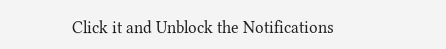Click it and Unblock the Notifications